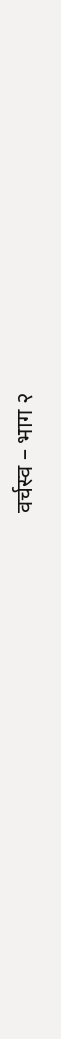वर्चस्व – भाग २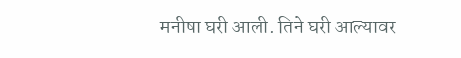मनीषा घरी आली. तिने घरी आल्यावर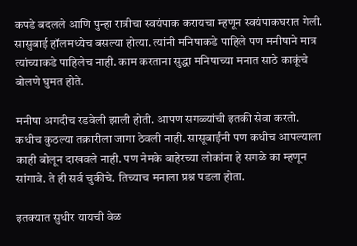कपडे बदलले आणि पुन्हा रात्रीचा स्वयंपाक करायचा म्हणून स्वयंपाकघरात गेली. सासुबाई हॉलमध्येच बसल्या होत्या. त्यांनी मनिषाकडे पाहिले पण मनीषाने मात्र त्यांच्याकडे पाहिलेच नाही. काम करताना सुद्धा मनिषाच्या मनात साठे काकूंचे बोलणे घुमत होते.

मनीषा अगदीच रडवेली झाली होती. आपण सगळ्यांची इतकी सेवा करतो. कधीच कुठल्या तक्रारीला जागा ठेवली नाही. सासूबाईंनी पण कधीच आपल्याला काही बोलून दाखवले नाही. पण नेमके बाहेरच्या लोकांना हे सगळे का म्हणून सांगावे. ते ही सर्व चुकीचे. तिच्याच मनाला प्रश्न पडला होता.

इतक्यात सुधीर यायची वेळ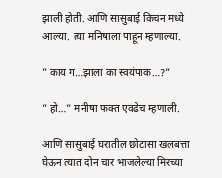झाली होती. आणि सासुबाई किचन मध्ये आल्या. त्या मनिषाला पाहून म्हणाल्या.

” काय ग…झाला का स्वयंपाक…?”

” हो…” मनीषा फक्त एवढेच म्हणाली.

आणि सासुबाई घरातील छोटासा खलबत्ता घेऊन त्यात दोन चार भाजलेल्या मिरच्या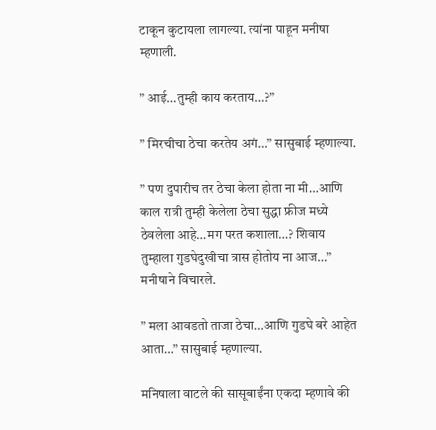टाकून कुटायला लागल्या. त्यांना पाहून मनीषा म्हणाली.

” आई…तुम्ही काय करताय…?”

” मिरचीचा ठेचा करतेय अगं…” सासुबाई म्हणाल्या.

” पण दुपारीच तर ठेचा केला होता ना मी…आणि काल रात्री तुम्ही केलेला ठेचा सुद्धा फ्रीज मध्ये ठेवलेला आहे…मग परत कशाला…? शिवाय तुम्हाला गुडघेदुखीचा त्रास होतोय ना आज…” मनीषाने विचारले.

” मला आवडतो ताजा ठेचा…आणि गुडघे बरे आहेत आता…” सासुबाई म्हणाल्या.

मनिषाला वाटले की सासूबाईंना एकदा म्हणावे की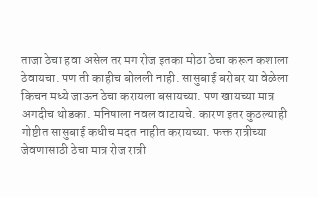ताजा ठेचा हवा असेल तर मग रोज इतका मोठा ठेचा करून कशाला ठेवायचा. पण ती काहीच बोलली नाही. सासुबाई बरोबर या वेळेला किचन मध्ये जाऊन ठेचा करायला बसायच्या. पण खायच्या मात्र अगदीच थोडका. मनिषाला नवल वाटायचे. कारण इतर कुठल्याही गोष्टीत सासुबाई कधीच मदत नाहीत करायच्या. फक्त रात्रीच्या जेवणासाठी ठेचा मात्र रोज रात्री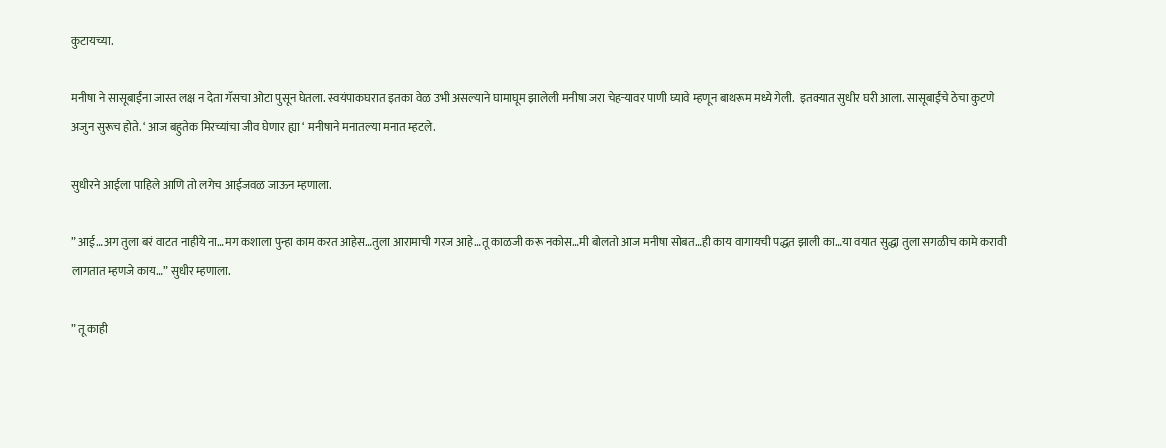कुटायच्या.

मनीषा ने सासूबाईंना जास्त लक्ष न देता गॅसचा ओटा पुसून घेतला. स्वयंपाकघरात इतका वेळ उभी असल्याने घामाघूम झालेली मनीषा जरा चेहऱ्यावर पाणी घ्यावे म्हणून बाथरूम मध्ये गेली.  इतक्यात सुधीर घरी आला. सासूबाईंचे ठेचा कुटणे अजुन सुरूच होते. ‘ आज बहुतेक मिरच्यांचा जीव घेणार ह्या ‘ मनीषाने मनातल्या मनात म्हटले.

सुधीरने आईला पाहिले आणि तो लगेच आईजवळ जाऊन म्हणाला.

” आई…अग तुला बरं वाटत नाहीये ना…मग कशाला पुन्हा काम करत आहेस…तुला आरामाची गरज आहे…तू काळजी करू नकोस…मी बोलतो आज मनीषा सोबत…ही काय वागायची पद्धत झाली का…या वयात सुद्धा तुला सगळीच कामे करावी लागतात म्हणजे काय…” सुधीर म्हणाला.

” तू काही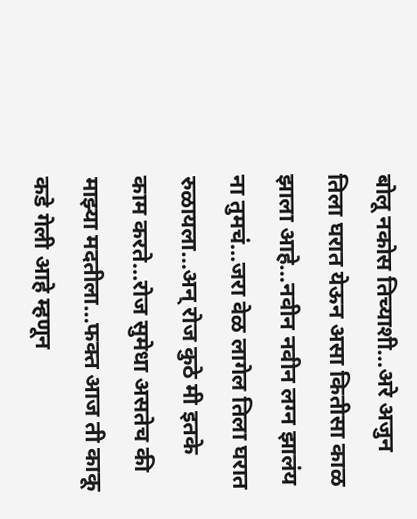बोलू नकोस तिच्याशी…अरे अजुन तिला घरात येऊन असा कितीसा काळ झाला आहे…नवीन नवीन लग्न झालंय ना तुमचं…जरा वेळ लागेल तिला घरात रुळायला…अन् रोज कुठे मी इतके काम करते…रोज सुमेधा असतेच की माझ्या मदतीला…फक्त आज ती काकू कडे गेली आहे म्हणून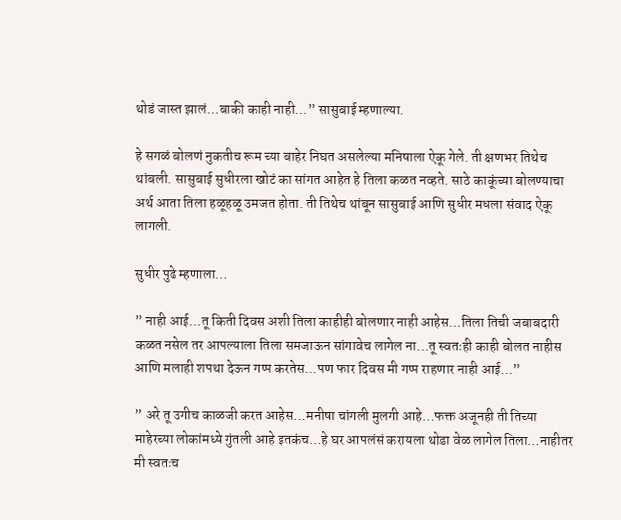थोडं जास्त झालं…बाकी काही नाही…” सासुबाई म्हणाल्या.

हे सगळं बोलणं नुकतीच रूम च्या बाहेर निघत असलेल्या मनिषाला ऐकू गेले. ती क्षणभर तिथेच थांबली. सासुबाई सुधीरला खोटं का सांगत आहेत हे तिला कळत नव्हते. साठे काकूंच्या बोलण्याचा अर्थ आता तिला हळूहळू उमजत होता. ती तिथेच थांबून सासुबाई आणि सुधीर मधला संवाद ऐकू लागली.

सुधीर पुढे म्हणाला…

” नाही आई…तू किती दिवस अशी तिला काहीही बोलणार नाही आहेस…तिला तिची जबाबदारी कळत नसेल तर आपल्याला तिला समजाऊन सांगावेच लागेल ना…तू स्वतःही काही बोलत नाहीस आणि मलाही शपथा देऊन गप्प करतेस…पण फार दिवस मी गप्प राहणार नाही आई…”

” अरे तू उगीच काळजी करत आहेस…मनीषा चांगली मुलगी आहे…फक्त अजूनही ती तिच्या माहेरच्या लोकांमध्ये गुंतली आहे इतकंच…हे घर आपलंसं करायला थोडा वेळ लागेल तिला…नाहीतर मी स्वतःच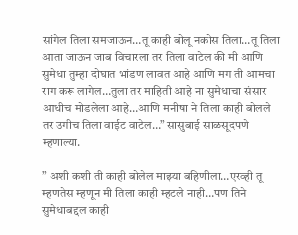सांगेल तिला समजाऊन…तू काही बोलू नकोस तिला…तू तिला आता जाऊन जाब विचारला तर तिला वाटेल की मी आणि सुमेधा तुम्हा दोघात भांडण लावत आहे आणि मग ती आमचा राग करू लागेल…तुला तर माहिती आहे ना सुमेधाचा संसार आधीच मोडलेला आहे…आणि मनीषा ने तिला काही बोलले तर उगीच तिला वाईट वाटेल…” सासुबाई साळसूदपणे म्हणाल्या.

” अशी कशी ती काही बोलेल माझ्या बहिणीला…एरव्ही तू म्हणतेस म्हणून मी तिला काही म्हटले नाही…पण तिने सुमेधाबद्दल काही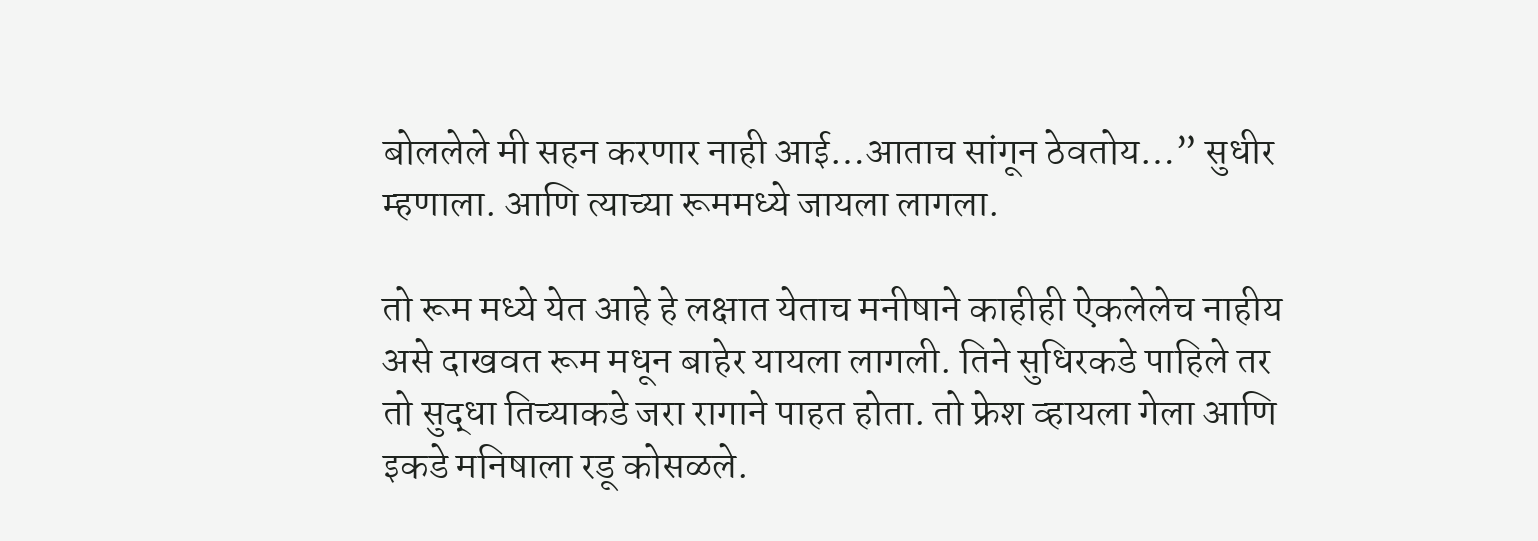बोललेले मी सहन करणार नाही आई…आताच सांगून ठेवतोय…” सुधीर म्हणाला. आणि त्याच्या रूममध्ये जायला लागला.

तो रूम मध्ये येत आहे हे लक्षात येताच मनीषाने काहीही ऐकलेलेच नाहीय असे दाखवत रूम मधून बाहेर यायला लागली. तिने सुधिरकडे पाहिले तर तो सुद्धा तिच्याकडे जरा रागाने पाहत होता. तो फ्रेश व्हायला गेला आणि इकडे मनिषाला रडू कोसळले.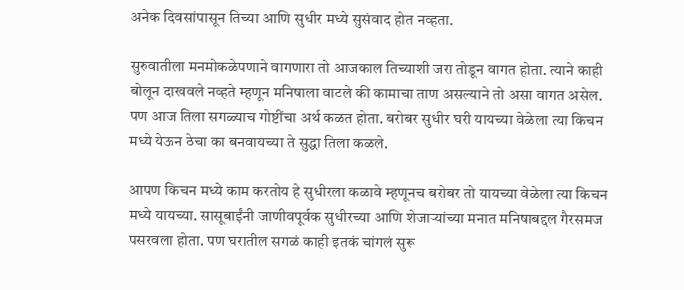अनेक दिवसांपासून तिच्या आणि सुधीर मध्ये सुसंवाद होत नव्हता.

सुरुवातीला मनमोकळेपणाने वागणारा तो आजकाल तिच्याशी जरा तोडून वागत होता. त्याने काही बोलून दाखवले नव्हते म्हणून मनिषाला वाटले की कामाचा ताण असल्याने तो असा वागत असेल. पण आज तिला सगळ्याच गोष्टींचा अर्थ कळत होता. बरोबर सुधीर घरी यायच्या वेळेला त्या किचन मध्ये येऊन ठेचा का बनवायच्या ते सुद्धा तिला कळले.

आपण किचन मध्ये काम करतोय हे सुधीरला कळावे म्हणूनच बरोबर तो यायच्या वेळेला त्या किचन मध्ये यायच्या. सासूबाईंनी जाणीवपूर्वक सुधीरच्या आणि शेजाऱ्यांच्या मनात मनिषाबद्दल गैरसमज पसरवला होता. पण घरातील सगळं काही इतकं चांगलं सुरू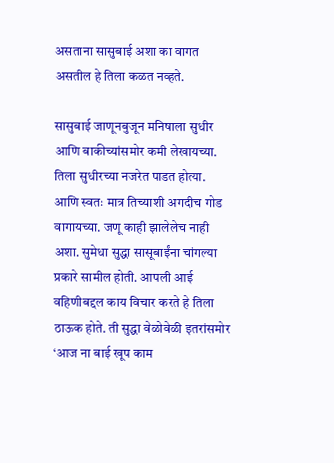असताना सासुबाई अशा का वागत असतील हे तिला कळत नव्हते.

सासुबाई जाणूनबुजून मनिषाला सुधीर आणि बाकीच्यांसमोर कमी लेखायच्या. तिला सुधीरच्या नजरेत पाडत होत्या. आणि स्वतः मात्र तिच्याशी अगदीच गोड वागायच्या. जणू काही झालेलेच नाही अशा. सुमेधा सुद्धा सासूबाईंना चांगल्या प्रकारे सामील होती. आपली आई वहिणीबद्दल काय विचार करते हे तिला ठाऊक होते. ती सुद्धा वेळोवेळी इतरांसमोर ‘आज ना बाई खूप काम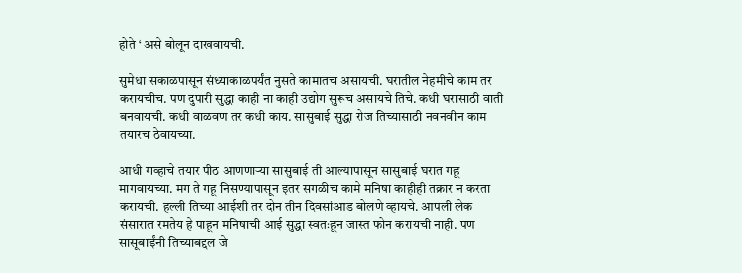होते ‘ असे बोलून दाखवायची.

सुमेधा सकाळपासून संध्याकाळपर्यंत नुसते कामातच असायची. घरातील नेहमीचे काम तर करायचीच. पण दुपारी सुद्धा काही ना काही उद्योग सुरूच असायचे तिचे. कधी घरासाठी वाती बनवायची. कधी वाळवण तर कधी काय. सासुबाई सुद्धा रोज तिच्यासाठी नवनवीन काम तयारच ठेवायच्या.

आधी गव्हाचे तयार पीठ आणणाऱ्या सासुबाई ती आल्यापासून सासुबाई घरात गहू मागवायच्या. मग ते गहू निसण्यापासून इतर सगळीच कामे मनिषा काहीही तक्रार न करता करायची. हल्ली तिच्या आईशी तर दोन तीन दिवसांआड बोलणे व्हायचे. आपली लेक संसारात रमतेय हे पाहून मनिषाची आई सुद्धा स्वतःहून जास्त फोन करायची नाही. पण सासूबाईंनी तिच्याबद्दल जे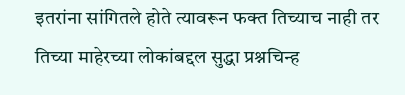इतरांना सांगितले होते त्यावरून फक्त तिच्याच नाही तर तिच्या माहेरच्या लोकांबद्दल सुद्धा प्रश्नचिन्ह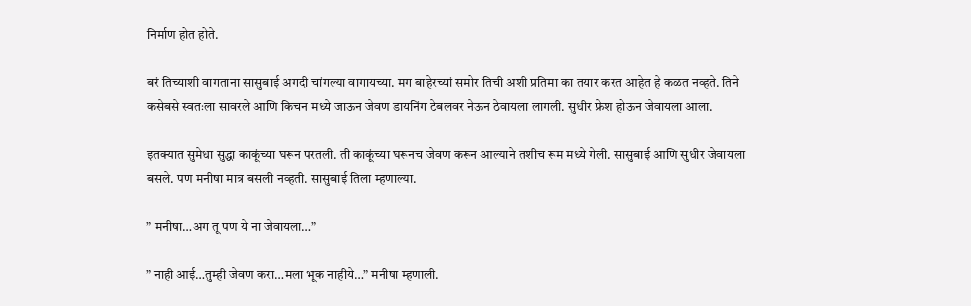निर्माण होत होते.

बरं तिच्याशी वागताना सासुबाई अगदी चांगल्या वागायच्या. मग बाहेरच्यां समोर तिची अशी प्रतिमा का तयार करत आहेत हे कळत नव्हते. तिने कसेबसे स्वतःला सावरले आणि किचन मध्ये जाऊन जेवण डायनिंग टेबलवर नेऊन ठेवायला लागली. सुधीर फ्रेश होऊन जेवायला आला.

इतक्यात सुमेधा सुद्धा काकूंच्या घरून परतली. ती काकूंच्या घरूनच जेवण करून आल्याने तशीच रूम मध्ये गेली. सासुबाई आणि सुधीर जेवायला बसले. पण मनीषा मात्र बसली नव्हती. सासुबाई तिला म्हणाल्या.

” मनीषा…अग तू पण ये ना जेवायला…”

” नाही आई…तुम्ही जेवण करा…मला भूक नाहीये…” मनीषा म्हणाली.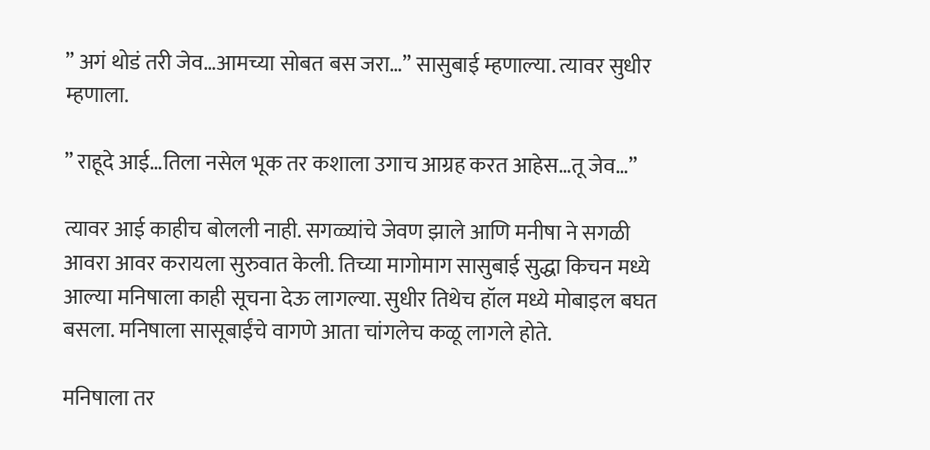” अगं थोडं तरी जेव…आमच्या सोबत बस जरा…” सासुबाई म्हणाल्या. त्यावर सुधीर म्हणाला.

” राहूदे आई…तिला नसेल भूक तर कशाला उगाच आग्रह करत आहेस…तू जेव…”

त्यावर आई काहीच बोलली नाही. सगळ्यांचे जेवण झाले आणि मनीषा ने सगळी आवरा आवर करायला सुरुवात केली. तिच्या मागोमाग सासुबाई सुद्धा किचन मध्ये आल्या मनिषाला काही सूचना देऊ लागल्या. सुधीर तिथेच हॉल मध्ये मोबाइल बघत बसला. मनिषाला सासूबाईंचे वागणे आता चांगलेच कळू लागले होते.

मनिषाला तर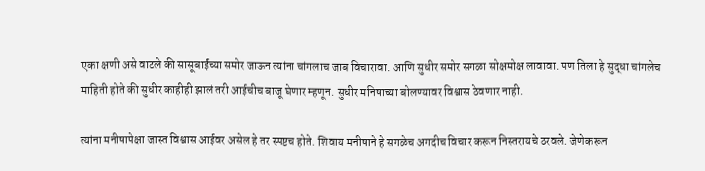एका क्षणी असे वाटले की सासूबाईंच्या समोर जाऊन त्यांना चांगलाच जाब विचारावा. आणि सुधीर समोर सगळा सोक्षमोक्ष लावावा. पण तिला हे सुद्धा चांगलेच माहिती होते की सुधीर काहीही झालं तरी आईचीच बाजू घेणार म्हणून. सुधीर मनिषाच्या बोलण्यावर विश्वास ठेवणार नाही.

त्यांना मनीषापेक्षा जास्त विश्वास आईवर असेल हे तर स्पष्टच होते. शिवाय मनीषाने हे सगळेच अगदीच विचार करून निस्तरायचे ठरवले. जेणेकरून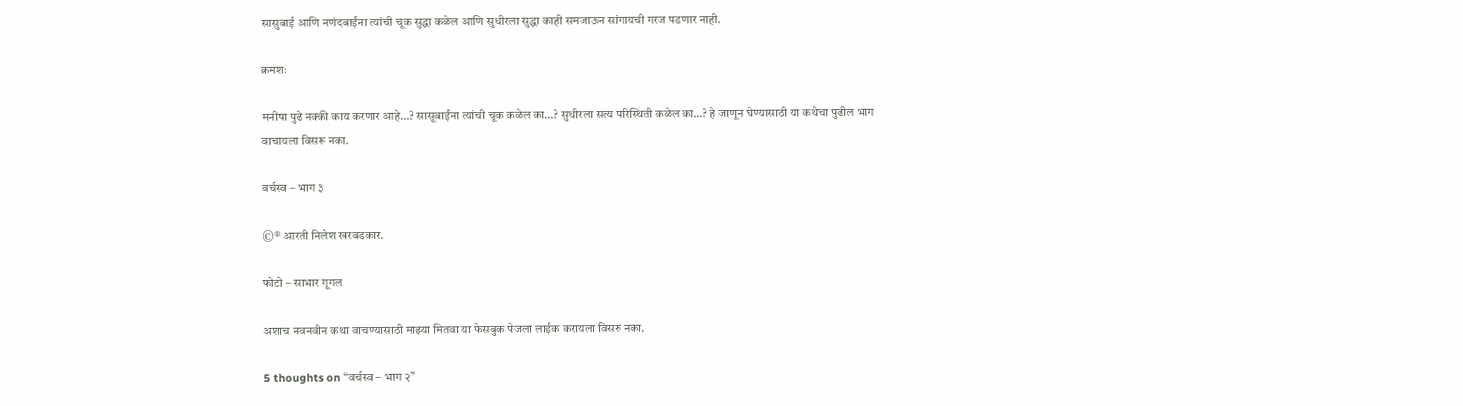सासुबाई आणि नणंदबाईंना त्यांची चूक सुद्धा कळेल आणि सुधीरला सुद्धा काही समजाऊन सांगायची गरज पडणार नाही.

क्रमशः

मनीषा पुढे नक्की काय करणार आहे…? सासूबाईंना त्यांची चूक कळेल का…? सुधीरला सत्य परिस्थिती कळेल का…? हे जाणून घेण्यासाठी या कथेचा पुढील भाग वाचायला विसरू नका.

वर्चस्व – भाग ३

©® आरती निलेश खरबडकार.

फोटो – साभार गूगल

अशाच नवनवीन कथा वाचण्यासाठी माझ्या मितवा या फेसबुक पेजला लाईक करायला विसरु नका.

5 thoughts on “वर्चस्व – भाग २”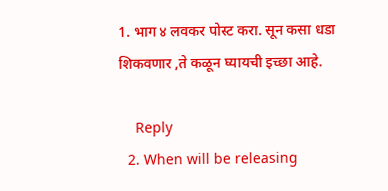1. भाग ४ लवकर पोस्ट करा. सून कसा धडा शिकवणार ,ते कळून घ्यायची इच्छा आहे.

    Reply
  2. When will be releasing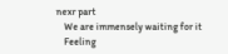nexr part
    We are immensely waiting for it
    Feeling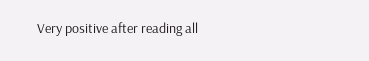Very positive after reading all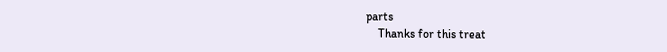parts
    Thanks for this treat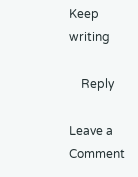Keep writing

    Reply

Leave a Comment